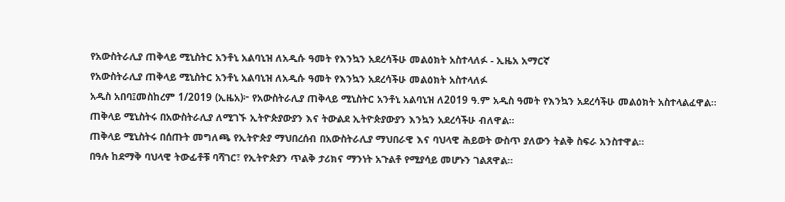የአውስትራሊያ ጠቅላይ ሚኒስትር አንቶኒ አልባኒዝ ለአዲሱ ዓመት የእንኳን አደረሳችሁ መልዕክት አስተላለፉ - ኢዜአ አማርኛ
የአውስትራሊያ ጠቅላይ ሚኒስትር አንቶኒ አልባኒዝ ለአዲሱ ዓመት የእንኳን አደረሳችሁ መልዕክት አስተላለፉ
አዲስ አበባ፤መስከረም 1/2019 (ኢዜአ)፦ የአውስትራሊያ ጠቅላይ ሚኒስትር አንቶኒ አልባኒዝ ለ2019 ዓ.ም አዲስ ዓመት የእንኳን አደረሳችሁ መልዕክት አስተላልፈዋል።
ጠቅላይ ሚኒስትሩ በአውስትራሊያ ለሚገኙ ኢትዮጵያውያን እና ትውልደ ኢትዮጵያውያን እንኳን አደረሳችሁ ብለዋል።
ጠቅላይ ሚኒስትሩ በሰጡት መግለጫ የኢትዮጵያ ማህበረሰብ በአውስትራሊያ ማህበራዊ እና ባህላዊ ሕይወት ውስጥ ያለውን ትልቅ ስፍራ አንስተዋል።
በዓሉ ከደማቅ ባህላዊ ትውፊቶቹ ባሻገር፣ የኢትዮጵያን ጥልቅ ታሪክና ማንነት አጉልቶ የሚያሳይ መሆኑን ገልጸዋል።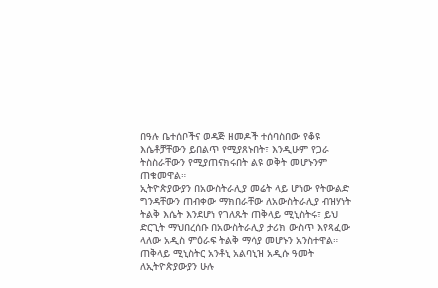በዓሉ ቤተሰቦችና ወዳጅ ዘመዶች ተሰባስበው የቆዩ እሴቶቻቸውን ይበልጥ የሚያጸኑበት፣ እንዲሁም የጋራ ትስስራቸውን የሚያጠናክሩበት ልዩ ወቅት መሆኑንም ጠቁመዋል።
ኢትዮጵያውያን በአውስትራሊያ መሬት ላይ ሆነው የትውልድ ግንዳቸውን ጠብቀው ማክበራቸው ለአውስትራሊያ ብዝሃነት ትልቅ እሴት እንደሆነ የገለጹት ጠቅላይ ሚኒስትሩ፣ ይህ ድርጊት ማህበረሰቡ በአውስትራሊያ ታሪክ ውስጥ እየጻፈው ላለው አዲስ ምዕራፍ ትልቅ ማሳያ መሆኑን አንስተዋል።
ጠቅላይ ሚኒስትር አንቶኒ አልባኒዝ አዲሱ ዓመት ለኢትዮጵያውያን ሁሉ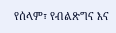የሰላም፣ የብልጽግና እና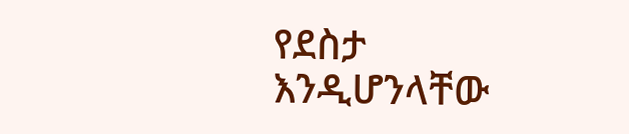የደስታ እንዲሆንላቸው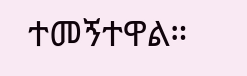ተመኝተዋል።